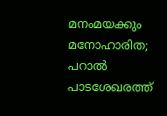മനംമയക്കും മനോഹാരിത; പറാൽ പാടശേഖരത്ത്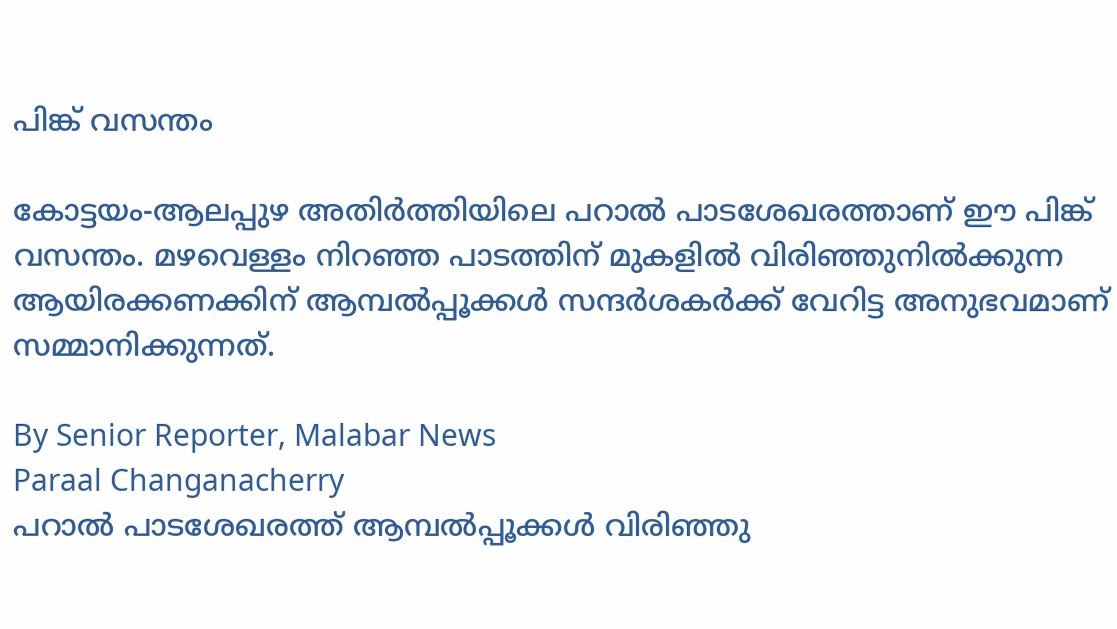പിങ്ക് വസന്തം

കോട്ടയം-ആലപ്പുഴ അതിർത്തിയിലെ പറാൽ പാടശേഖരത്താണ് ഈ പിങ്ക് വസന്തം. മഴവെള്ളം നിറഞ്ഞ പാടത്തിന് മുകളിൽ വിരിഞ്ഞുനിൽക്കുന്ന ആയിരക്കണക്കിന് ആമ്പൽപ്പൂക്കൾ സന്ദർശകർക്ക് വേറിട്ട അനുഭവമാണ് സമ്മാനിക്കുന്നത്.

By Senior Reporter, Malabar News
Paraal Changanacherry
പറാൽ പാടശേഖരത്ത് ആമ്പൽപ്പൂക്കൾ വിരിഞ്ഞു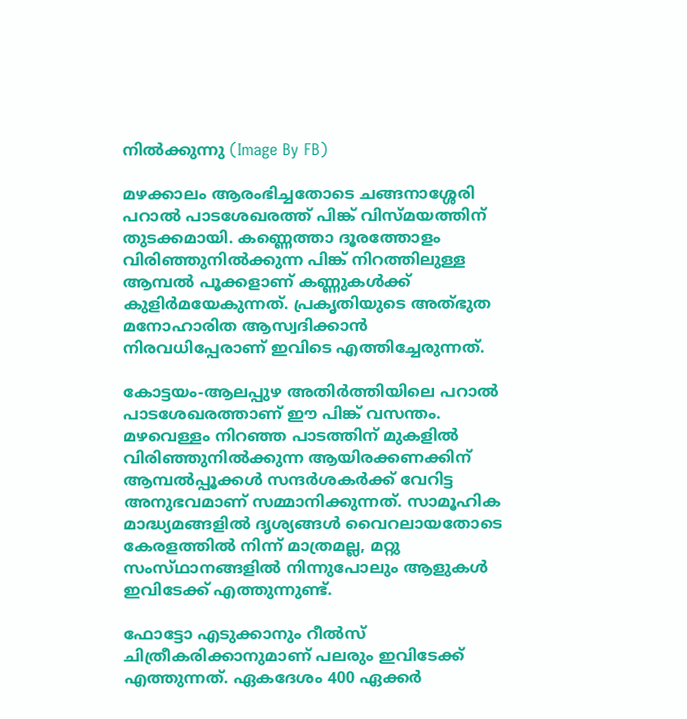നിൽക്കുന്നു (Image By FB)

മഴക്കാലം ആരംഭിച്ചതോടെ ചങ്ങനാശ്ശേരി പറാൽ പാടശേഖരത്ത് പിങ്ക് വിസ്‌മയത്തിന് തുടക്കമായി. കണ്ണെത്താ ദൂരത്തോളം വിരിഞ്ഞുനിൽക്കുന്ന പിങ്ക് നിറത്തിലുള്ള ആമ്പൽ പൂക്കളാണ് കണ്ണുകൾക്ക് കുളിർമയേകുന്നത്. പ്രകൃതിയുടെ അത്‌ഭുത മനോഹാരിത ആസ്വദിക്കാൻ നിരവധിപ്പേരാണ് ഇവിടെ എത്തിച്ചേരുന്നത്.

കോട്ടയം-ആലപ്പുഴ അതിർത്തിയിലെ പറാൽ പാടശേഖരത്താണ് ഈ പിങ്ക് വസന്തം. മഴവെള്ളം നിറഞ്ഞ പാടത്തിന് മുകളിൽ വിരിഞ്ഞുനിൽക്കുന്ന ആയിരക്കണക്കിന് ആമ്പൽപ്പൂക്കൾ സന്ദർശകർക്ക് വേറിട്ട അനുഭവമാണ് സമ്മാനിക്കുന്നത്. സാമൂഹിക മാദ്ധ്യമങ്ങളിൽ ദൃശ്യങ്ങൾ വൈറലായതോടെ കേരളത്തിൽ നിന്ന് മാത്രമല്ല, മറ്റു സംസ്‌ഥാനങ്ങളിൽ നിന്നുപോലും ആളുകൾ ഇവിടേക്ക് എത്തുന്നുണ്ട്.

ഫോട്ടോ എടുക്കാനും റീൽസ് ചിത്രീകരിക്കാനുമാണ് പലരും ഇവിടേക്ക് എത്തുന്നത്. ഏകദേശം 400 ഏക്കർ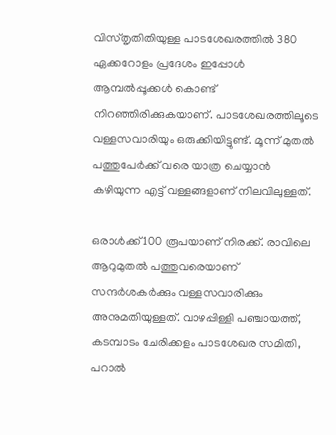വിസ്‌തൃതിതിയുള്ള പാടശേഖരത്തിൽ 380 ഏക്കറോളം പ്രദേശം ഇപ്പോൾ ആമ്പൽപ്പൂക്കൾ കൊണ്ട് നിറഞ്ഞിരിക്കുകയാണ്. പാടശേഖരത്തിലൂടെ വള്ളസവാരിയും ഒരുക്കിയിട്ടുണ്ട്. മൂന്ന് മുതൽ പത്തുപേർക്ക് വരെ യാത്ര ചെയ്യാൻ കഴിയുന്ന എട്ട് വള്ളങ്ങളാണ് നിലവിലുള്ളത്.

ഒരാൾക്ക് 100 രൂപയാണ് നിരക്ക്. രാവിലെ ആറുമുതൽ പത്തുവരെയാണ് സന്ദർശകർക്കും വള്ളസവാരിക്കും അനുമതിയുള്ളത്. വാഴപ്പിള്ളി പഞ്ചായത്ത്, കടമ്പാടം ചേരിക്കളം പാടശേഖര സമിതി, പറാൽ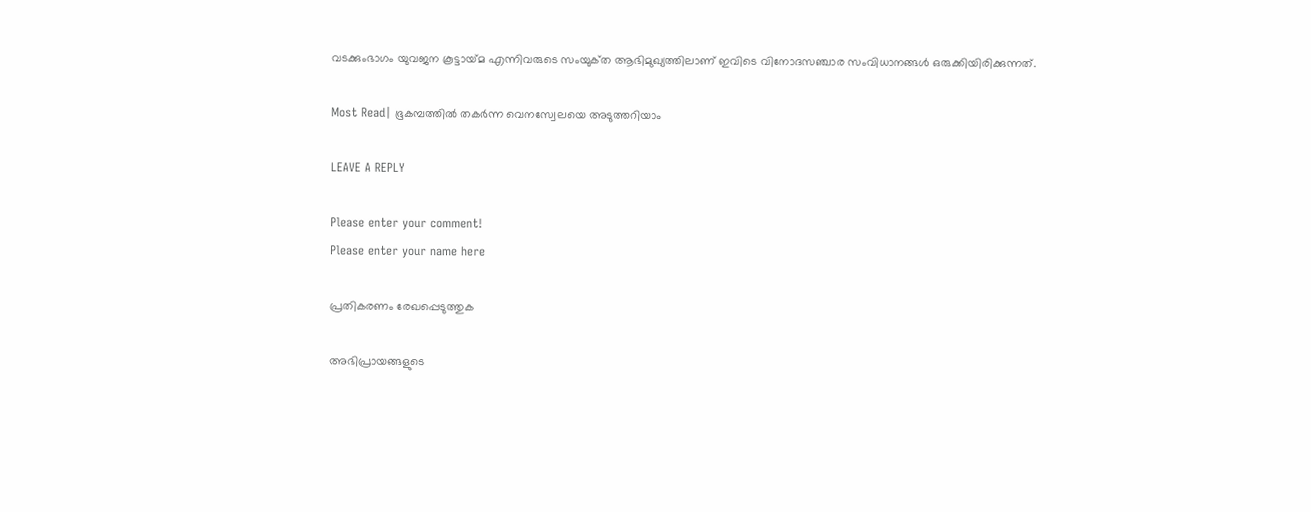വടക്കുംഭാഗം യുവജന കൂട്ടായ്‌മ എന്നിവരുടെ സംയുക്‌ത ആഭിമുഖ്യത്തിലാണ് ഇവിടെ വിനോദസഞ്ചാര സംവിധാനങ്ങൾ ഒരുക്കിയിരിക്കുന്നത്.

Most Read| ഭൂകമ്പത്തിൽ തകർന്ന വെനസ്വേലയെ അടുത്തറിയാം

LEAVE A REPLY

Please enter your comment!
Please enter your name here

പ്രതികരണം രേഖപ്പെടുത്തുക

അഭിപ്രായങ്ങളുടെ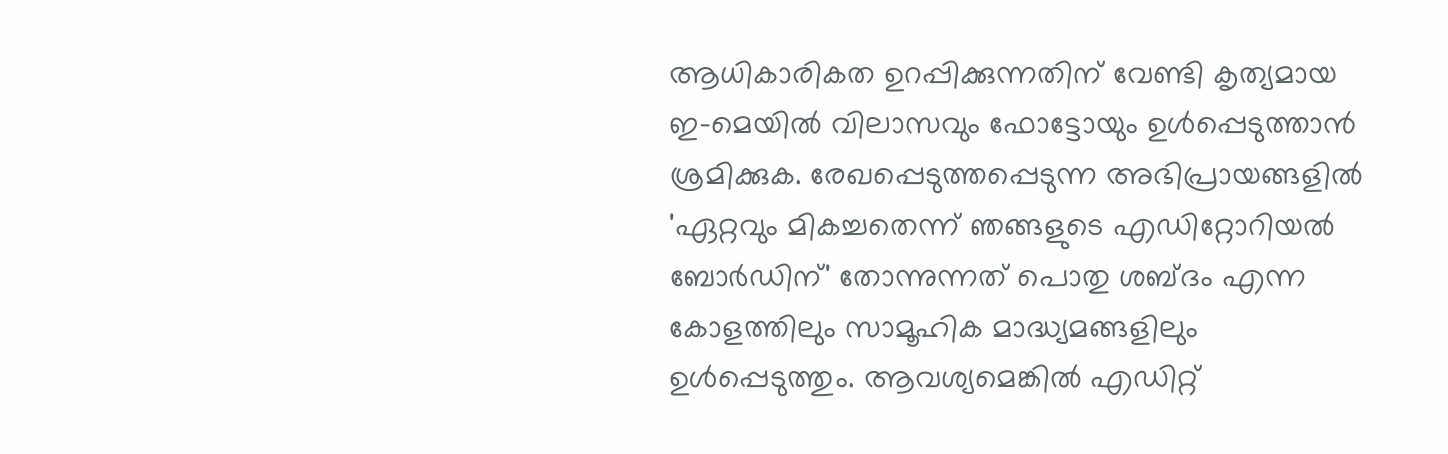ആധികാരികത ഉറപ്പിക്കുന്നതിന് വേണ്ടി കൃത്യമായ ഇ-മെയിൽ വിലാസവും ഫോട്ടോയും ഉൾപ്പെടുത്താൻ ശ്രമിക്കുക. രേഖപ്പെടുത്തപ്പെടുന്ന അഭിപ്രായങ്ങളിൽ 'ഏറ്റവും മികച്ചതെന്ന് ഞങ്ങളുടെ എഡിറ്റോറിയൽ ബോർഡിന്' തോന്നുന്നത് പൊതു ശബ്‌ദം എന്ന കോളത്തിലും സാമൂഹിക മാദ്ധ്യമങ്ങളിലും ഉൾപ്പെടുത്തും. ആവശ്യമെങ്കിൽ എഡിറ്റ്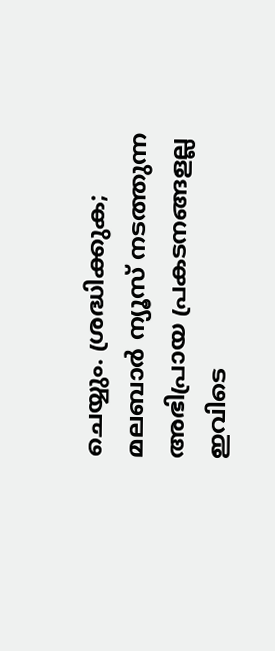ചെയ്യും. ശ്രദ്ധിക്കുക; മലബാർ ന്യൂസ് നടത്തുന്ന അഭിപ്രായ പ്രകടനങ്ങളല്ല ഇവിടെ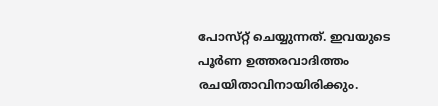പോസ്‌റ്റ് ചെയ്യുന്നത്. ഇവയുടെ പൂർണ ഉത്തരവാദിത്തം രചയിതാവിനായിരിക്കും.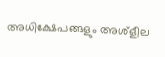അധിക്ഷേപങ്ങളും അശ്‌ളീല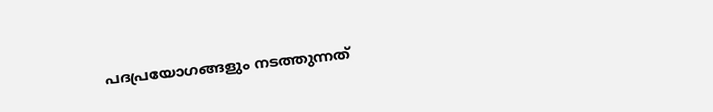പദപ്രയോഗങ്ങളും നടത്തുന്നത്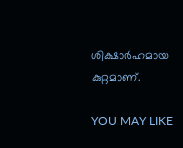ശിക്ഷാർഹമായ കുറ്റമാണ്.

YOU MAY LIKE